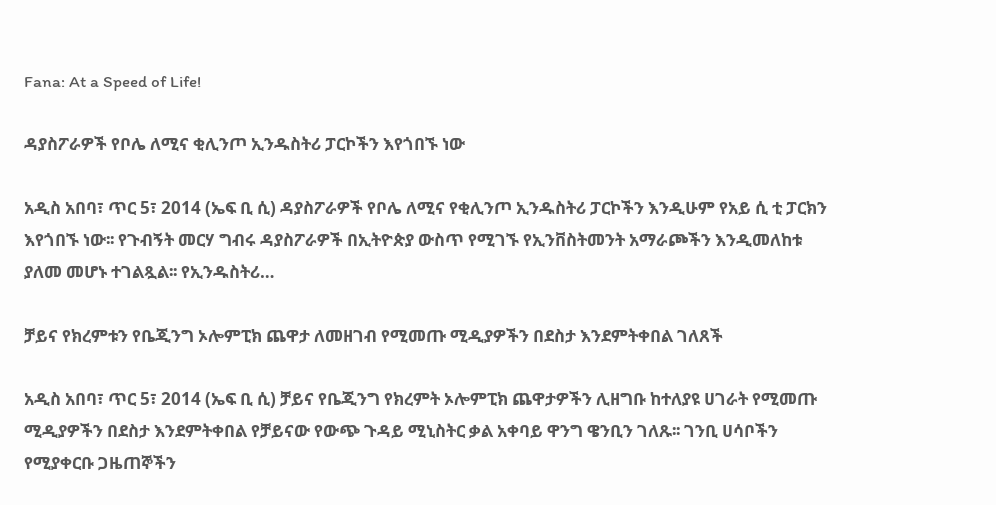Fana: At a Speed of Life!

ዳያስፖራዎች የቦሌ ለሚና ቂሊንጦ ኢንዱስትሪ ፓርኮችን እየጎበኙ ነው

አዲስ አበባ፣ ጥር 5፣ 2014 (ኤፍ ቢ ሲ) ዳያስፖራዎች የቦሌ ለሚና የቂሊንጦ ኢንዱስትሪ ፓርኮችን እንዲሁም የአይ ሲ ቲ ፓርክን እየጎበኙ ነው፡፡ የጉብኝት መርሃ ግብሩ ዳያስፖራዎች በኢትዮጵያ ውስጥ የሚገኙ የኢንቨስትመንት አማራጮችን እንዲመለከቱ ያለመ መሆኑ ተገልጿል፡፡ የኢንዱስትሪ…

ቻይና የክረምቱን የቤጂንግ ኦሎምፒክ ጨዋታ ለመዘገብ የሚመጡ ሚዲያዎችን በደስታ እንደምትቀበል ገለጸች

አዲስ አበባ፣ ጥር 5፣ 2014 (ኤፍ ቢ ሲ) ቻይና የቤጂንግ የክረምት ኦሎምፒክ ጨዋታዎችን ሊዘግቡ ከተለያዩ ሀገራት የሚመጡ ሚዲያዎችን በደስታ እንደምትቀበል የቻይናው የውጭ ጉዳይ ሚኒስትር ቃል አቀባይ ዋንግ ዌንቢን ገለጹ፡፡ ገንቢ ሀሳቦችን የሚያቀርቡ ጋዜጠኞችን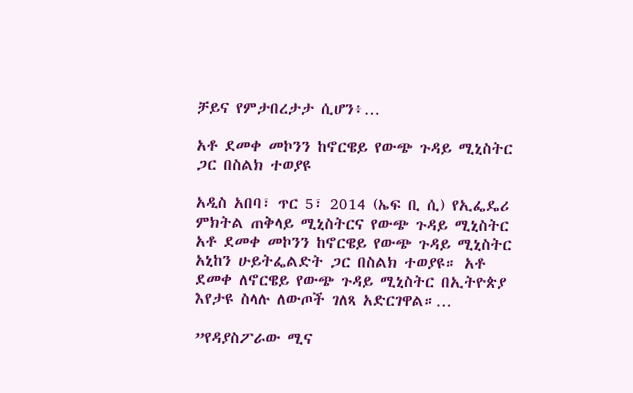ቻይና የምታበረታታ ሲሆን፥…

አቶ ደመቀ መኮንን ከኖርዌይ የውጭ ጉዳይ ሚኒስትር ጋር በስልክ ተወያዩ

አዲስ አበባ፣ ጥር 5፣ 2014 (ኤፍ ቢ ሲ) የኢፌዴሪ ምክትል ጠቅላይ ሚኒስትርና የውጭ ጉዳይ ሚኒስትር አቶ ደመቀ መኮንን ከኖርዌይ የውጭ ጉዳይ ሚኒስትር አኒከን ሁይትፌልድት ጋር በስልክ ተወያዩ። አቶ ደመቀ ለኖርዌይ የውጭ ጉዳይ ሚኒስትር በኢትዮጵያ እየታዩ ስላሉ ለውጦች ገለጻ አድርገዋል።…

”የዳያስፖራው ሚና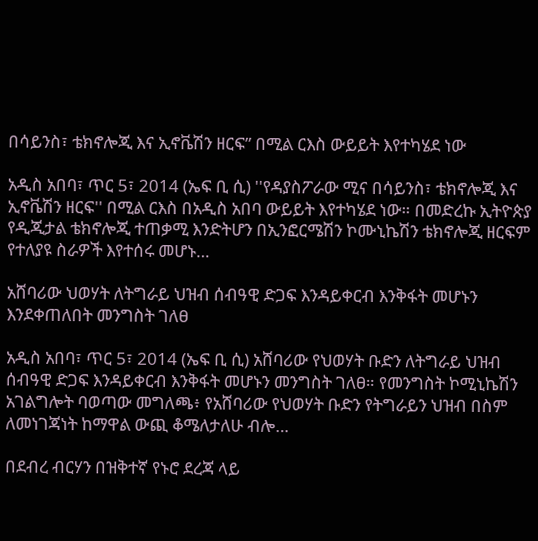በሳይንስ፣ ቴክኖሎጂ እና ኢኖቬሽን ዘርፍ” በሚል ርእስ ውይይት እየተካሄደ ነው

አዲስ አበባ፣ ጥር 5፣ 2014 (ኤፍ ቢ ሲ) ''የዳያስፖራው ሚና በሳይንስ፣ ቴክኖሎጂ እና ኢኖቬሽን ዘርፍ'' በሚል ርእስ በአዲስ አበባ ውይይት እየተካሄደ ነው። በመድረኩ ኢትዮጵያ የዲጂታል ቴክኖሎጂ ተጠቃሚ እንድትሆን በኢንፎርሜሽን ኮሙኒኬሽን ቴክኖሎጂ ዘርፍም የተለያዩ ስራዎች እየተሰሩ መሆኑ…

አሸባሪው ህወሃት ለትግራይ ህዝብ ሰብዓዊ ድጋፍ እንዳይቀርብ እንቅፋት መሆኑን እንደቀጠለበት መንግስት ገለፀ

አዲስ አበባ፣ ጥር 5፣ 2014 (ኤፍ ቢ ሲ) አሸባሪው የህወሃት ቡድን ለትግራይ ህዝብ ሰብዓዊ ድጋፍ እንዳይቀርብ እንቅፋት መሆኑን መንግስት ገለፀ። የመንግስት ኮሚኒኬሽን አገልግሎት ባወጣው መግለጫ፥ የአሸባሪው የህወሃት ቡድን የትግራይን ህዝብ በስም ለመነገጃነት ከማዋል ውጪ ቆሜለታለሁ ብሎ…

በደብረ ብርሃን በዝቅተኛ የኑሮ ደረጃ ላይ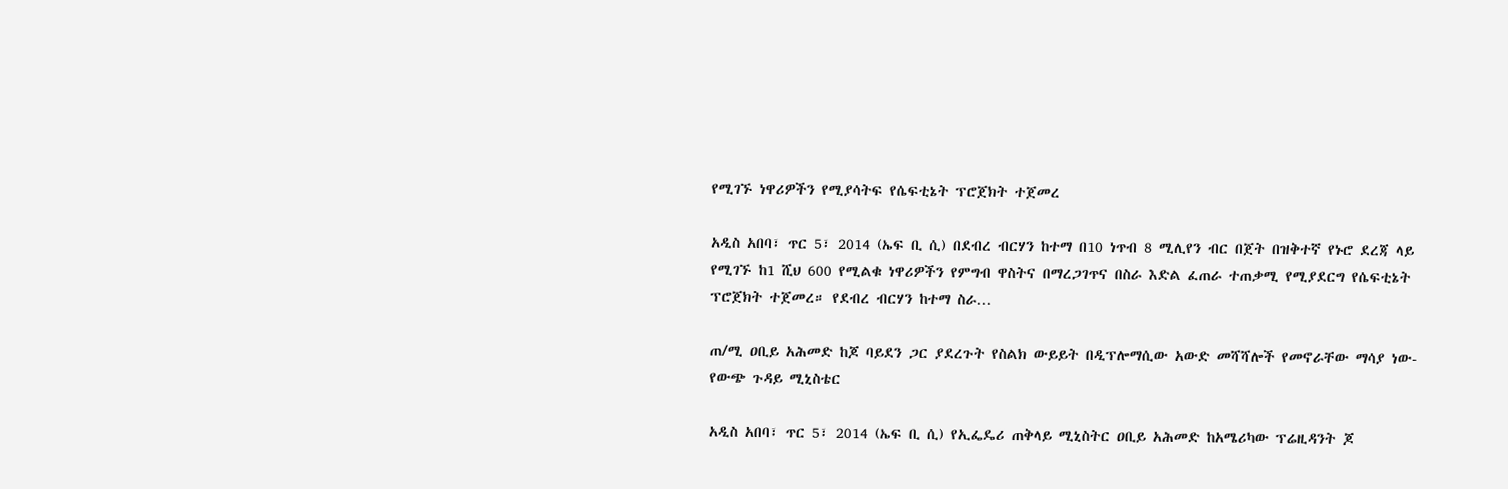የሚገኙ ነዋሪዎችን የሚያሳትፍ የሴፍቲኔት ፕሮጀክት ተጀመረ

አዲስ አበባ፣ ጥር 5፣ 2014 (ኤፍ ቢ ሲ) በደብረ ብርሃን ከተማ በ10 ነጥብ 8 ሚሊየን ብር በጀት በዝቅተኛ የኑሮ ደረጃ ላይ የሚገኙ ከ1 ሺህ 600 የሚልቁ ነዋሪዎችን የምግብ ዋስትና በማረጋገጥና በስራ እድል ፈጠራ ተጠቃሚ የሚያደርግ የሴፍቲኔት ፕሮጀክት ተጀመረ። የደብረ ብርሃን ከተማ ስራ…

ጠ/ሚ ዐቢይ አሕመድ ከጆ ባይደን ጋር ያደረጉት የስልክ ውይይት በዲፕሎማሲው አውድ መሻሻሎች የመኖራቸው ማሳያ ነው- የውጭ ጉዳይ ሚኒስቴር

አዲስ አበባ፣ ጥር 5፣ 2014 (ኤፍ ቢ ሲ) የኢፌዴሪ ጠቅላይ ሚኒስትር ዐቢይ አሕመድ ከአሜሪካው ፕሬዚዳንት ጆ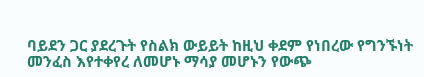ባይደን ጋር ያደረጉት የስልክ ውይይት ከዚህ ቀደም የነበረው የግንኙነት መንፈስ እየተቀየረ ለመሆኑ ማሳያ መሆኑን የውጭ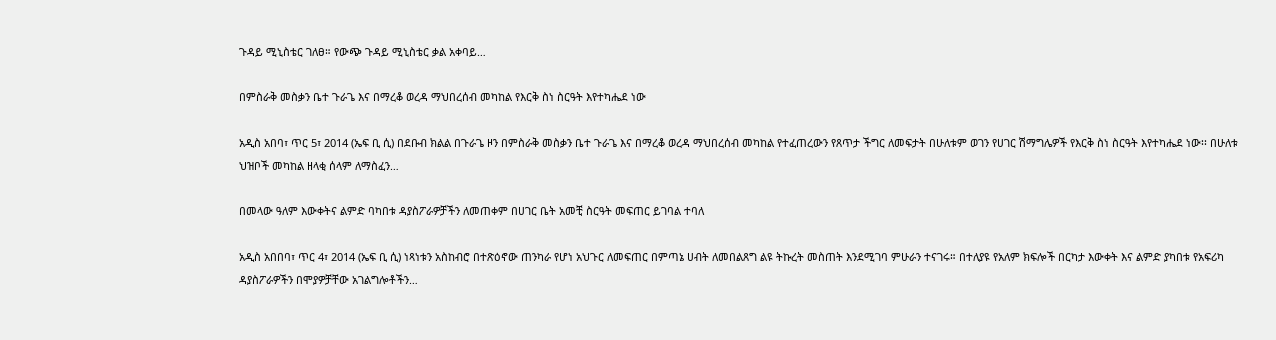ጉዳይ ሚኒስቴር ገለፀ። የውጭ ጉዳይ ሚኒስቴር ቃል አቀባይ…

በምስራቅ መስቃን ቤተ ጉራጌ እና በማረቆ ወረዳ ማህበረሰብ መካከል የእርቅ ስነ ስርዓት እየተካሔደ ነው

አዲስ አበባ፣ ጥር 5፣ 2014 (ኤፍ ቢ ሲ) በደቡብ ክልል በጉራጌ ዞን በምስራቅ መስቃን ቤተ ጉራጌ እና በማረቆ ወረዳ ማህበረሰብ መካከል የተፈጠረውን የጸጥታ ችግር ለመፍታት በሁለቱም ወገን የሀገር ሽማግሌዎች የእርቅ ስነ ስርዓት እየተካሔደ ነው፡፡ በሁለቱ ህዝቦች መካከል ዘላቂ ሰላም ለማስፈን…

በመላው ዓለም እውቀትና ልምድ ባካበቱ ዳያስፖራዎቻችን ለመጠቀም በሀገር ቤት አመቺ ስርዓት መፍጠር ይገባል ተባለ

አዲስ አበበባ፣ ጥር 4፣ 2014 (ኤፍ ቢ ሲ) ነጻነቱን አስከብሮ በተጽዕኖው ጠንካራ የሆነ አህጉር ለመፍጠር በምጣኔ ሀብት ለመበልጸግ ልዩ ትኩረት መስጠት እንደሚገባ ምሁራን ተናገሩ። በተለያዩ የአለም ክፍሎች በርካታ እውቀት እና ልምድ ያካበቱ የአፍሪካ ዳያስፖራዎችን በሞያዎቻቸው አገልግሎቶችን…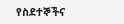የስደተኞችና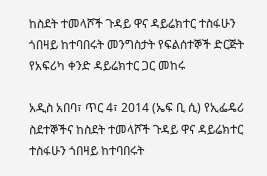ከስደት ተመላሾች ጉዳይ ዋና ዳይሬክተር ተስፋሁን ጎበዛይ ከተባበሩት መንግስታት የፍልሰተኞች ድርጅት የአፍሪካ ቀንድ ዳይሬክተር ጋር መከሩ

አዲስ አበባ፣ ጥር 4፣ 2014 (ኤፍ ቢ ሲ) የኢፌዴሪ ስደተኞችና ከስደት ተመላሾች ጉዳይ ዋና ዳይሬክተር ተስፋሁን ጎበዛይ ከተባበሩት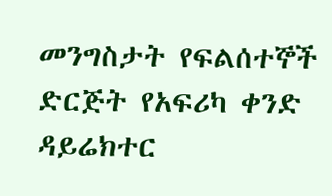መንግስታት የፍልሰተኞች ድርጅት የአፍሪካ ቀንድ ዳይሬክተር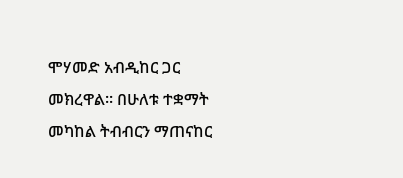ሞሃመድ አብዲከር ጋር መክረዋል፡፡ በሁለቱ ተቋማት መካከል ትብብርን ማጠናከር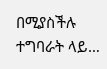በሚያስችሉ ተግባራት ላይ…